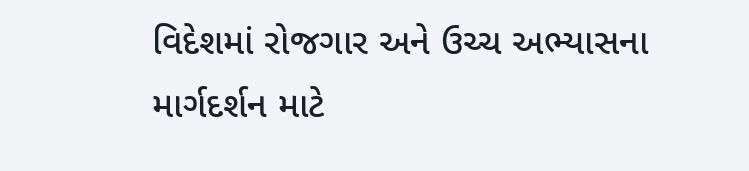વિદેશમાં રોજગાર અને ઉચ્ચ અભ્યાસના માર્ગદર્શન માટે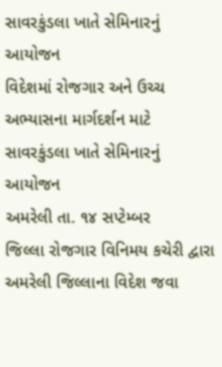સાવરકુંડલા ખાતે સેમિનારનું આયોજન
વિદેશમાં રોજગાર અને ઉચ્ચ અભ્યાસના માર્ગદર્શન માટે સાવરકુંડલા ખાતે સેમિનારનું આયોજન
અમરેલી તા. ૧૪ સપ્ટેમ્બર
જિલ્લા રોજગાર વિનિમય કચેરી દ્વારા અમરેલી જિલ્લાના વિદેશ જવા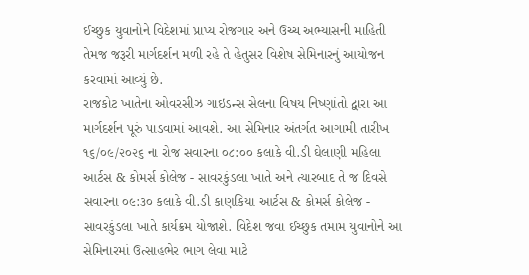ઈચ્છુક યુવાનોને વિદેશમાં પ્રાપ્ય રોજગાર અને ઉચ્ચ અભ્યાસની માહિતી તેમજ જરૂરી માર્ગદર્શન મળી રહે તે હેતુસર વિશેષ સેમિનારનું આયોજન કરવામાં આવ્યું છે.
રાજકોટ ખાતેના ઓવરસીઝ ગાઇડન્સ સેલના વિષય નિષ્ણાંતો દ્વારા આ માર્ગદર્શન પૂરું પાડવામાં આવશે. આ સેમિનાર અંતર્ગત આગામી તારીખ ૧૬/૦૯/૨૦૨૬ ના રોજ સવારના ૦૮:૦૦ કલાકે વી.ડી ઘેલાણી મહિલા આર્ટસ & કોમર્સ કોલેજ - સાવરકુંડલા ખાતે અને ત્યારબાદ તે જ દિવસે સવારના ૦૯:૩૦ કલાકે વી.ડી કાણકિયા આર્ટસ & કોમર્સ કોલેજ - સાવરકુંડલા ખાતે કાર્યક્રમ યોજાશે. વિદેશ જવા ઈચ્છુક તમામ યુવાનોને આ સેમિનારમાં ઉત્સાહભેર ભાગ લેવા માટે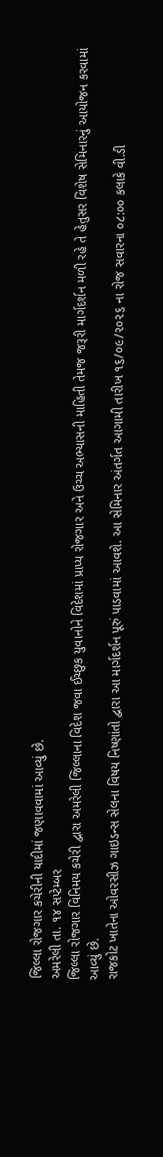જિલ્લા રોજગાર કચેરીની યાદીમાં જણાવવામાં આવ્યું છે.
અમરેલી તા. ૧૪ સપ્ટેમ્બર
જિલ્લા રોજગાર વિનિમય કચેરી દ્વારા અમરેલી જિલ્લાના વિદેશ જવા ઈચ્છુક યુવાનોને વિદેશમાં પ્રાપ્ય રોજગાર અને ઉચ્ચ અભ્યાસની માહિતી તેમજ જરૂરી માર્ગદર્શન મળી રહે તે હેતુસર વિશેષ સેમિનારનું આયોજન કરવામાં આવ્યું છે.
રાજકોટ ખાતેના ઓવરસીઝ ગાઇડન્સ સેલના વિષય નિષ્ણાંતો દ્વારા આ માર્ગદર્શન પૂરું પાડવામાં આવશે. આ સેમિનાર અંતર્ગત આગામી તારીખ ૧૬/૦૯/૨૦૨૬ ના રોજ સવારના ૦૮:૦૦ કલાકે વી.ડી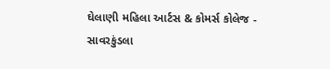ઘેલાણી મહિલા આર્ટસ & કોમર્સ કોલેજ - સાવરકુંડલા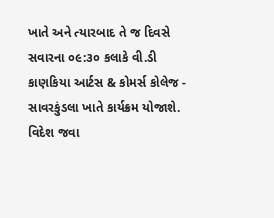ખાતે અને ત્યારબાદ તે જ દિવસે સવારના ૦૯:૩૦ કલાકે વી.ડી કાણકિયા આર્ટસ & કોમર્સ કોલેજ - સાવરકુંડલા ખાતે કાર્યક્રમ યોજાશે. વિદેશ જવા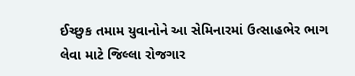ઈચ્છુક તમામ યુવાનોને આ સેમિનારમાં ઉત્સાહભેર ભાગ લેવા માટે જિલ્લા રોજગાર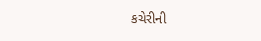કચેરીની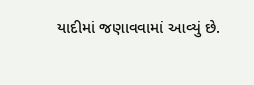યાદીમાં જણાવવામાં આવ્યું છે.